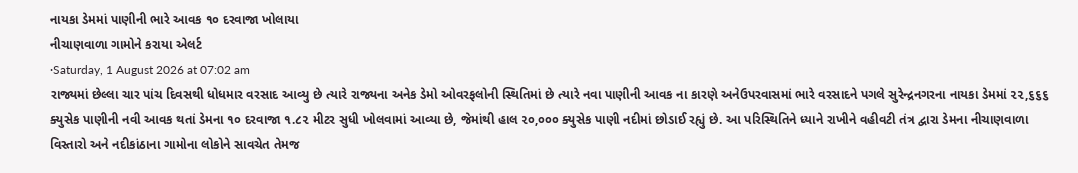નાયકા ડેમમાં પાણીની ભારે આવક ૧૦ દરવાજા ખોલાયા
નીચાણવાળા ગામોને કરાયા એલર્ટ
·Saturday, 1 August 2026 at 07:02 am
રાજ્યમાં છેલ્લા ચાર પાંચ દિવસથી ધોધમાર વરસાદ આવ્યુ છે ત્યારે રાજ્યના અનેક ડેમો ઓવરફલોની સ્થિતિમાં છે ત્યારે નવા પાણીની આવક ના કારણે અનેઉપરવાસમાં ભારે વરસાદને પગલે સુરેન્દ્રનગરના નાયકા ડેમમાં ૨૨,૬૬૬ ક્યુસેક પાણીની નવી આવક થતાં ડેમના ૧૦ દરવાજા ૧.૮૨ મીટર સુધી ખોલવામાં આવ્યા છે, જેમાંથી હાલ ૨૦,૦૦૦ ક્યુસેક પાણી નદીમાં છોડાઈ રહ્યું છે. આ પરિસ્થિતિને ધ્યાને રાખીને વહીવટી તંત્ર દ્વારા ડેમના નીચાણવાળા વિસ્તારો અને નદીકાંઠાના ગામોના લોકોને સાવચેત તેમજ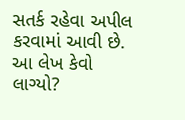સતર્ક રહેવા અપીલ કરવામાં આવી છે.
આ લેખ કેવો લાગ્યો?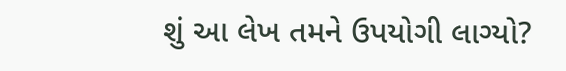શું આ લેખ તમને ઉપયોગી લાગ્યો?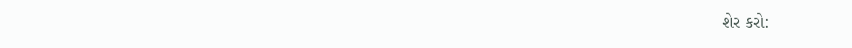શેર કરો: